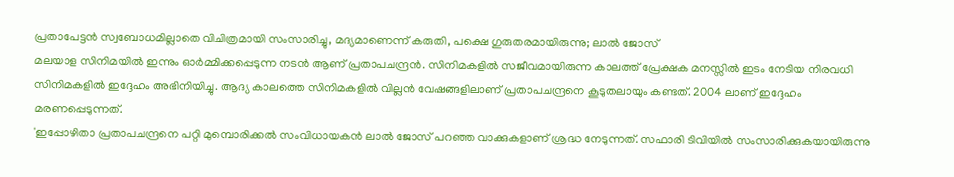പ്രതാപേട്ടൻ സ്വബോധമില്ലാതെ വിചിത്രമായി സംസാരിച്ചു, മദ്യമാണെന്ന് കരുതി, പക്ഷെ ഗുരുതരമായിരുന്നു; ലാൽ ജോസ്
മലയാള സിനിമയിൽ ഇന്നും ഓർമ്മിക്കപ്പെടുന്ന നടൻ ആണ് പ്രതാപചന്ദ്രൻ. സിനിമകളിൽ സജീവമായിരുന്ന കാലത്ത് പ്രേക്ഷക മനസ്സിൽ ഇടം നേടിയ നിരവധി സിനിമകളിൽ ഇദ്ദേഹം അഭിനിയിച്ചു. ആദ്യ കാലത്തെ സിനിമകളിൽ വില്ലൻ വേഷങ്ങളിലാണ് പ്രതാപചന്ദ്രനെ കൂടുതലായും കണ്ടത്. 2004 ലാണ് ഇദ്ദേഹം മരണപ്പെടുന്നത്.
'ഇപ്പോഴിതാ പ്രതാപചന്ദ്രനെ പറ്റി മുമ്പൊരിക്കൽ സംവിധായകൻ ലാൽ ജോസ് പറഞ്ഞ വാക്കുകളാണ് ശ്രദ്ധ നേടുന്നത്. സഫാരി ടിവിയിൽ സംസാരിക്കുകയായിരുന്നു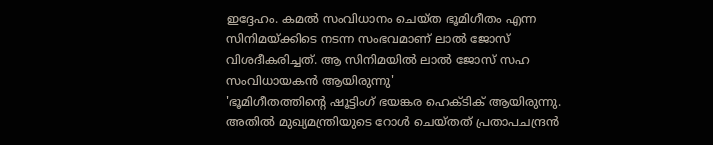ഇദ്ദേഹം. കമൽ സംവിധാനം ചെയ്ത ഭൂമിഗീതം എന്ന സിനിമയ്ക്കിടെ നടന്ന സംഭവമാണ് ലാൽ ജോസ് വിശദീകരിച്ചത്. ആ സിനിമയിൽ ലാൽ ജോസ് സഹ സംവിധായകൻ ആയിരുന്നു'
'ഭൂമിഗീതത്തിന്റെ ഷൂട്ടിംഗ് ഭയങ്കര ഹെക്ടിക് ആയിരുന്നു. അതിൽ മുഖ്യമന്ത്രിയുടെ റോൾ ചെയ്തത് പ്രതാപചന്ദ്രൻ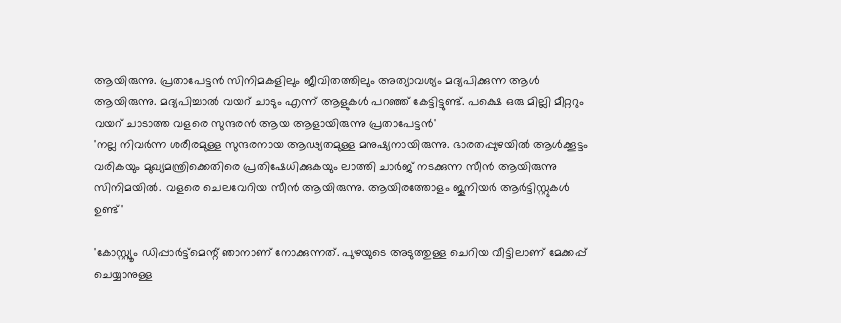ആയിരുന്നു. പ്രതാപേട്ടൻ സിനിമകളിലും ജീവിതത്തിലും അത്യാവശ്യം മദ്യപിക്കുന്ന ആൾ ആയിരുന്നു. മദ്യപിച്ചാൽ വയറ് ചാടും എന്ന് ആളുകൾ പറഞ്ഞ് കേട്ടിട്ടുണ്ട്. പക്ഷെ ഒരു മില്ലി മീറ്ററും വയറ് ചാടാത്ത വളരെ സുന്ദരൻ ആയ ആളായിരുന്നു പ്രതാപേട്ടൻ'
'നല്ല നിവർന്ന ശരീരമുള്ള സുന്ദരനായ ആഢ്യതമുള്ള മനുഷ്യനായിരുന്നു. ഭാരതപ്പുഴയിൽ ആൾക്കൂട്ടം വരികയും മുഖ്യമന്ത്രിക്കെതിരെ പ്രതിഷേധിക്കുകയും ലാത്തി ചാർജ് നടക്കുന്ന സീൻ ആയിരുന്നു സിനിമയിൽ. വളരെ ചെലവേറിയ സീൻ ആയിരുന്നു. ആയിരത്തോളം ജൂനിയർ ആർട്ടിസ്റ്റുകൾ ഉണ്ട്'

'കോസ്റ്റ്യൂം ഡിപ്പാർട്ട്മെന്റ് ഞാനാണ് നോക്കുന്നത്. പുഴയുടെ അടുത്തുള്ള ചെറിയ വീട്ടിലാണ് മേക്കപ്പ് ചെയ്യാനുള്ള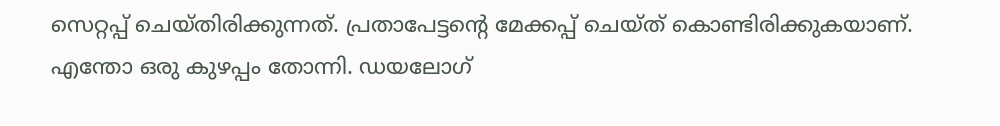സെറ്റപ്പ് ചെയ്തിരിക്കുന്നത്. പ്രതാപേട്ടന്റെ മേക്കപ്പ് ചെയ്ത് കൊണ്ടിരിക്കുകയാണ്. എന്തോ ഒരു കുഴപ്പം തോന്നി. ഡയലോഗ്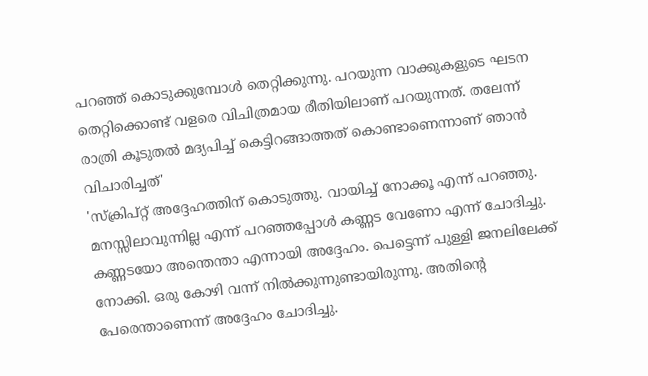പറഞ്ഞ് കൊടുക്കുമ്പോൾ തെറ്റിക്കുന്നു. പറയുന്ന വാക്കുകളുടെ ഘടന തെറ്റിക്കൊണ്ട് വളരെ വിചിത്രമായ രീതിയിലാണ് പറയുന്നത്. തലേന്ന് രാത്രി കൂടുതൽ മദ്യപിച്ച് കെട്ടിറങ്ങാത്തത് കൊണ്ടാണെന്നാണ് ഞാൻ വിചാരിച്ചത്'
'സ്ക്രിപ്റ്റ് അദ്ദേഹത്തിന് കൊടുത്തു. വായിച്ച് നോക്കൂ എന്ന് പറഞ്ഞു. മനസ്സിലാവുന്നില്ല എന്ന് പറഞ്ഞപ്പോൾ കണ്ണട വേണോ എന്ന് ചോദിച്ചു. കണ്ണടയോ അന്തെന്താ എന്നായി അദ്ദേഹം. പെട്ടെന്ന് പുള്ളി ജനലിലേക്ക് നോക്കി. ഒരു കോഴി വന്ന് നിൽക്കുന്നുണ്ടായിരുന്നു. അതിന്റെ പേരെന്താണെന്ന് അദ്ദേഹം ചോദിച്ചു.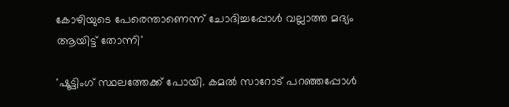കോഴിയുടെ പേരെന്താണെന്ന് ചോദിച്ചപ്പോൾ വല്ലാത്ത മദ്യം ആയിട്ട് തോന്നി'

'ഷൂട്ടിംഗ് സ്ഥലത്തേക്ക് പോയി. കമൽ സാറോട് പറഞ്ഞപ്പോൾ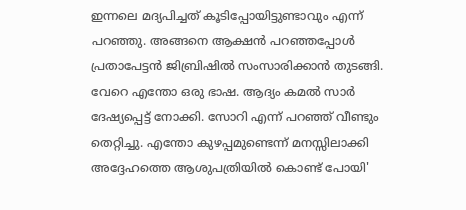ഇന്നലെ മദ്യപിച്ചത് കൂടിപ്പോയിട്ടുണ്ടാവും എന്ന് പറഞ്ഞു. അങ്ങനെ ആക്ഷൻ പറഞ്ഞപ്പോൾ പ്രതാപേട്ടൻ ജിബ്രിഷിൽ സംസാരിക്കാൻ തുടങ്ങി. വേറെ എന്തോ ഒരു ഭാഷ. ആദ്യം കമൽ സാർ ദേഷ്യപ്പെട്ട് നോക്കി. സോറി എന്ന് പറഞ്ഞ് വീണ്ടും തെറ്റിച്ചു. എന്തോ കുഴപ്പമുണ്ടെന്ന് മനസ്സിലാക്കി അദ്ദേഹത്തെ ആശുപത്രിയിൽ കൊണ്ട് പോയി'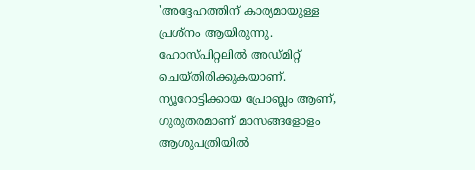'അദ്ദേഹത്തിന് കാര്യമായുള്ള പ്രശ്നം ആയിരുന്നു. ഹോസ്പിറ്റലിൽ അഡ്മിറ്റ് ചെയ്തിരിക്കുകയാണ്. ന്യൂറോട്ടിക്കായ പ്രോബ്ലം ആണ്, ഗുരുതരമാണ് മാസങ്ങളോളം ആശുപത്രിയിൽ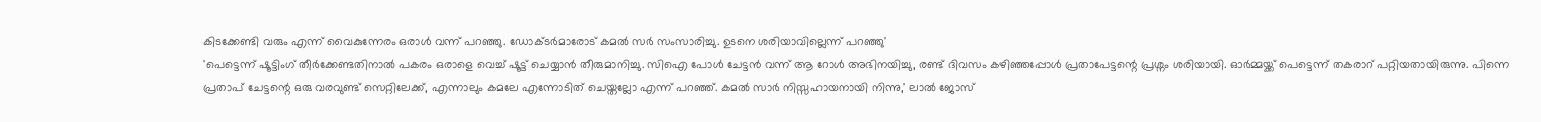കിടക്കേണ്ടി വരും എന്ന് വൈകുന്നേരം ഒരാൾ വന്ന് പറഞ്ഞു. ഡോക്ടർമാരോട് കമൽ സർ സംസാരിച്ചു. ഉടനെ ശരിയാവില്ലെന്ന് പറഞ്ഞു'
'പെട്ടെന്ന് ഷൂട്ടിംഗ് തീർക്കേണ്ടതിനാൽ പകരം ഒരാളെ വെച്ച് ഷൂട്ട് ചെയ്യാൻ തീരുമാനിച്ചു. സിഐ പോൾ ചേട്ടൻ വന്ന് ആ റോൾ അഭിനയിച്ചു, രണ്ട് ദിവസം കഴിഞ്ഞപ്പോൾ പ്രതാപേട്ടന്റെ പ്രശ്നം ശരിയായി. ഓർമ്മയ്ക്ക് പെട്ടെന്ന് തകരാറ് പറ്റിയതായിരുന്നു. പിന്നെ പ്രതാപ് ചേട്ടന്റെ ഒരു വരവുണ്ട് സെറ്റിലേക്ക്, എന്നാലും കമലേ എന്നോടിത് ചെയ്തല്ലോ എന്ന് പറഞ്ഞ്. കമൽ സാർ നിസ്സഹായനായി നിന്നു,' ലാൽ ജോസ്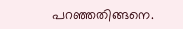പറഞ്ഞതിങ്ങനെ.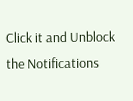Click it and Unblock the Notifications